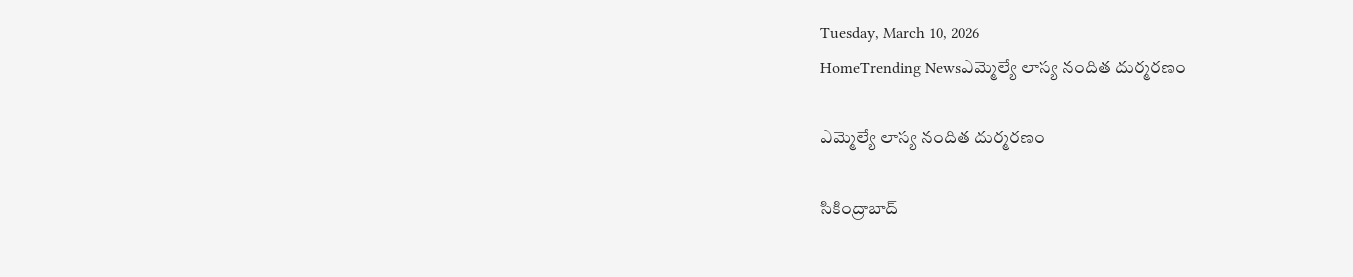Tuesday, March 10, 2026
HomeTrending Newsఎమ్మెల్యే లాస్య నందిత దుర్మరణం

ఎమ్మెల్యే లాస్య నందిత దుర్మరణం

సికింద్రాబాద్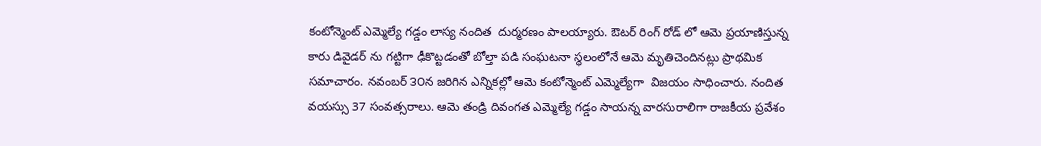కంటోన్మెంట్ ఎమ్మెల్యే గడ్డం లాస్య నందిత  దుర్మరణం పాలయ్యారు. ఔటర్ రింగ్ రోడ్ లో ఆమె ప్రయాణిస్తున్న కారు డివైడర్ ను గట్టిగా ఢీకొట్టడంతో బోల్తా పడి సంఘటనా స్థలంలోనే ఆమె మృతిచెందినట్లు ప్రాథమిక సమాచారం. నవంబర్ ౩౦న జరిగిన ఎన్నికల్లో ఆమె కంటోన్మెంట్ ఎమ్మెల్యేగా  విజయం సాధించారు. నందిత వయస్సు 37 సంవత్సరాలు. ఆమె తండ్రి దివంగత ఎమ్మెల్యే గడ్డం సాయన్న వారసురాలిగా రాజకీయ ప్రవేశం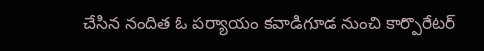చేసిన నందిత ఓ పర్యాయం కవాడిగూడ నుంచి కార్పొరేటర్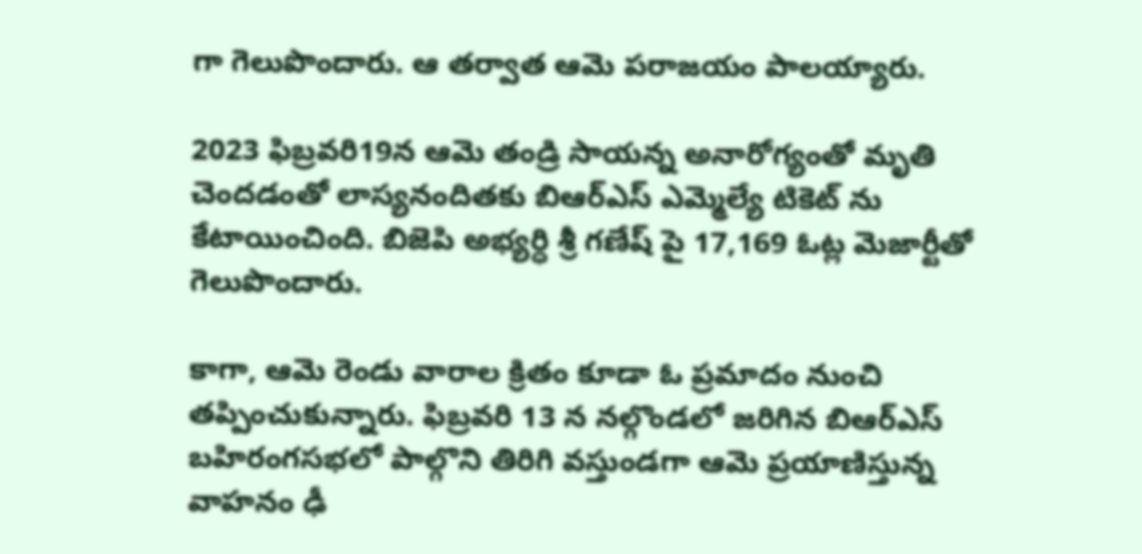గా గెలుపొందారు. ఆ తర్వాత ఆమె పరాజయం పాలయ్యారు.

2023 ఫిబ్రవరి19న ఆమె తండ్రి సాయన్న అనారోగ్యంతో మృతి చెందడంతో లాస్యనందితకు బిఆర్ఎస్ ఎమ్మెల్యే టికెట్ ను కేటాయించింది. బిజెపి అభ్యర్ధి శ్రీ గణేష్ పై 17,169 ఓట్ల మెజార్టీతో గెలుపొందారు.

కాగా, ఆమె రెండు వారాల క్రితం కూడా ఓ ప్రమాదం నుంచి తప్పించుకున్నారు. ఫిబ్రవరి 13 న నల్గొండలో జరిగిన బిఆర్ఎస్ బహిరంగసభలో పాల్గొని తిరిగి వస్తుండగా ఆమె ప్రయాణిస్తున్న వాహనం ఢీ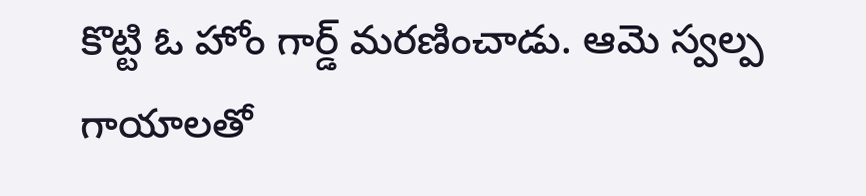కొట్టి ఓ హోం గార్డ్ మరణించాడు. ఆమె స్వల్ప గాయాలతో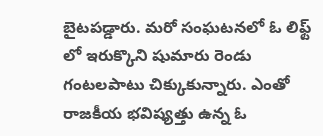బైటపడ్డారు. మరో సంఘటనలో ఓ లిఫ్ట్ లో ఇరుక్కొని షుమారు రెండు గంటలపాటు చిక్కుకున్నారు. ఎంతో రాజకీయ భవిష్యత్తు ఉన్న ఓ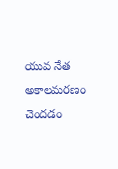యువ నేత అకాలమరణం చెందడం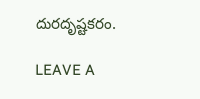దురదృష్టకరం.

LEAVE A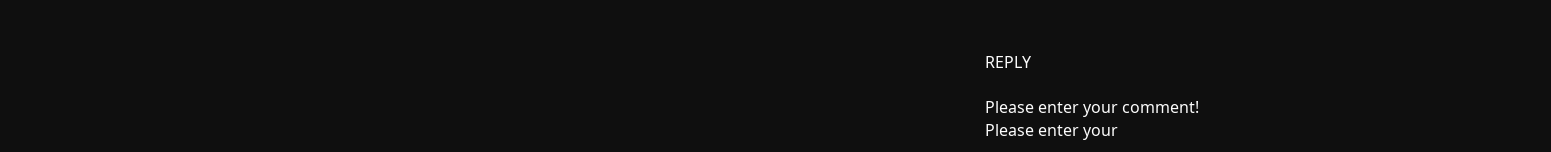REPLY

Please enter your comment!
Please enter your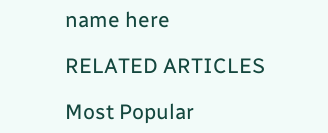name here

RELATED ARTICLES

Most Popular